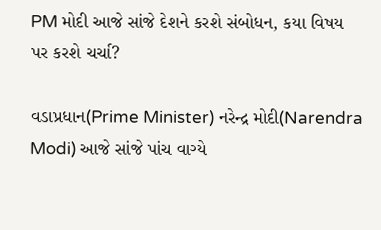PM મોદી આજે સાંજે દેશને કરશે સંબોધન, કયા વિષય પર કરશે ચર્ચા?

વડાપ્રધાન(Prime Minister) નરેન્દ્ર મોદી(Narendra Modi) આજે સાંજે પાંચ વાગ્યે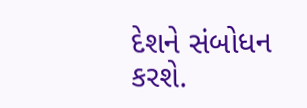દેશને સંબોધન કરશે.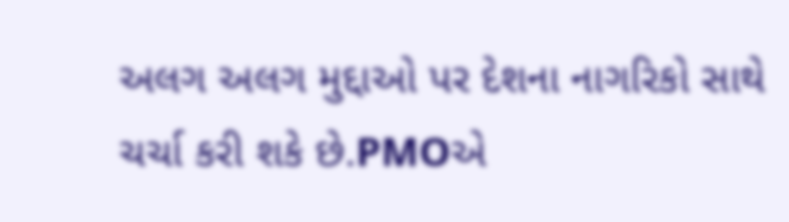અલગ અલગ મુદ્દાઓ પર દેશના નાગરિકો સાથે ચર્ચા કરી શકે છે.PMOએ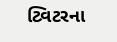ટ્વિટરના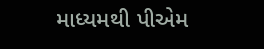માધ્યમથી પીએમ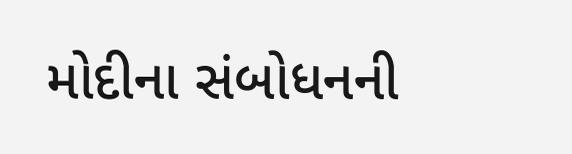મોદીના સંબોધનની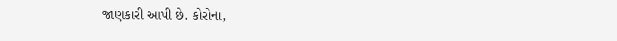જાણકારી આપી છે. કોરોના,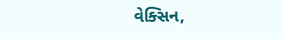વેક્સિન,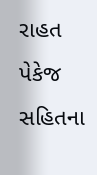રાહત પેકેજ સહિતના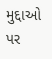મુદ્દાઓ પર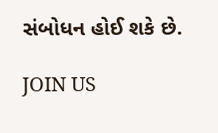સંબોધન હોઈ શકે છે.

JOIN US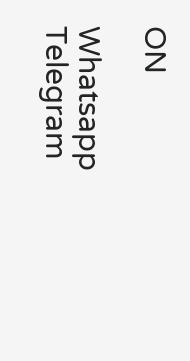ON

Whatsapp
Telegram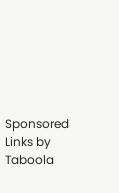Sponsored Links by Taboola